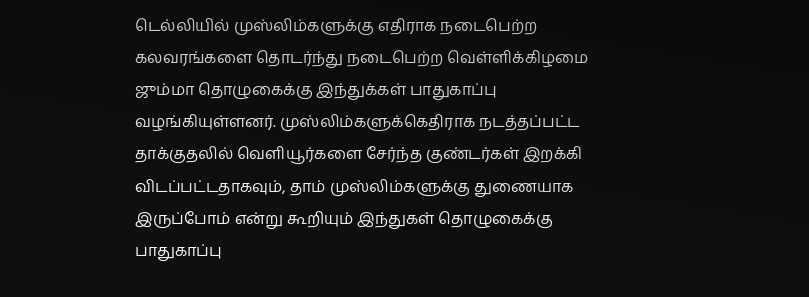டெல்லியில் முஸ்லிம்களுக்கு எதிராக நடைபெற்ற கலவரங்களை தொடர்ந்து நடைபெற்ற வெள்ளிக்கிழமை ஜும்மா தொழுகைக்கு இந்துக்கள் பாதுகாப்பு வழங்கியுள்ளனர். முஸ்லிம்களுக்கெதிராக நடத்தப்பட்ட தாக்குதலில் வெளியூர்களை சேர்ந்த குண்டர்கள் இறக்கி விடப்பட்டதாகவும், தாம் முஸ்லிம்களுக்கு துணையாக இருப்போம் என்று கூறியும் இந்துகள் தொழுகைக்கு பாதுகாப்பு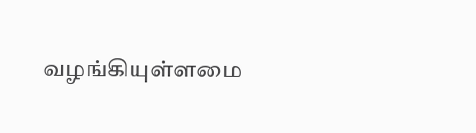வழங்கியுள்ளமை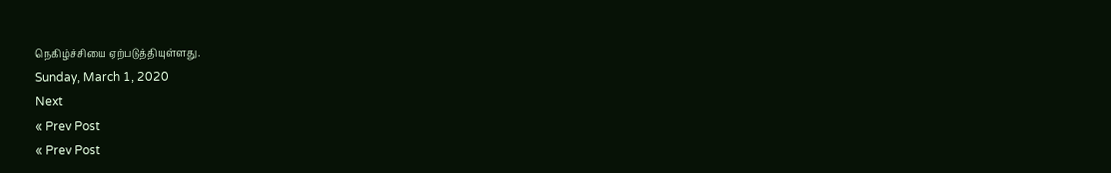நெகிழ்ச்சியை ஏற்படுத்தியுள்ளது.
Sunday, March 1, 2020
Next
« Prev Post
« Prev Post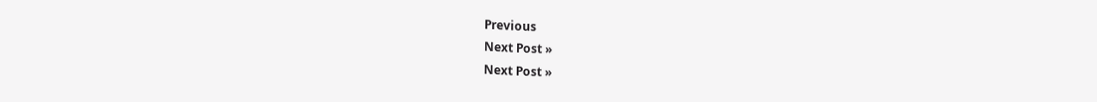Previous
Next Post »
Next Post »